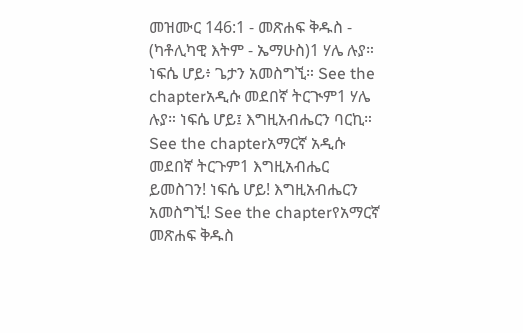መዝሙር 146:1 - መጽሐፍ ቅዱስ - (ካቶሊካዊ እትም - ኤማሁስ)1 ሃሌ ሉያ። ነፍሴ ሆይ፥ ጌታን አመስግኚ። See the chapterአዲሱ መደበኛ ትርጒም1 ሃሌ ሉያ። ነፍሴ ሆይ፤ እግዚአብሔርን ባርኪ። See the chapterአማርኛ አዲሱ መደበኛ ትርጉም1 እግዚአብሔር ይመስገን! ነፍሴ ሆይ! እግዚአብሔርን አመስግኚ! See the chapterየአማርኛ መጽሐፍ ቅዱስ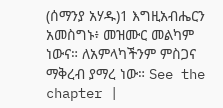(ሰማንያ አሃዱ)1 እግዚአብሔርን አመስግኑ፥ መዝሙር መልካም ነውና። ለአምላካችንም ምስጋና ማቅረብ ያማረ ነው። See the chapter |